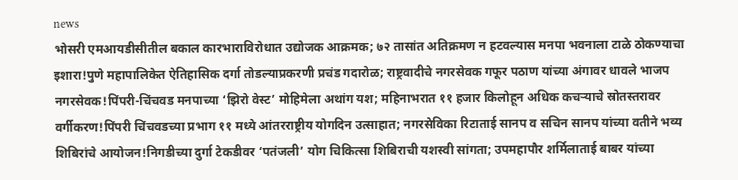news
भोसरी एमआयडीसीतील बकाल कारभाराविरोधात उद्योजक आक्रमक; ७२ तासांत अतिक्रमण न हटवल्यास मनपा भवनाला टाळे ठोकण्याचा इशारा!पुणे महापालिकेत ऐतिहासिक दर्गा तोडल्याप्रकरणी प्रचंड गदारोळ; राष्ट्रवादीचे नगरसेवक गफूर पठाण यांच्या अंगावर धावले भाजप नगरसेवक!पिंपरी-चिंचवड मनपाच्या ‘झिरो वेस्ट’ मोहिमेला अथांग यश; महिनाभरात ११ हजार किलोहून अधिक कचऱ्याचे स्रोतस्तरावर वर्गीकरण!पिंपरी चिंचवडच्या प्रभाग ११ मध्ये आंतरराष्ट्रीय योगदिन उत्साहात; नगरसेविका रिटाताई सानप व सचिन सानप यांच्या वतीने भव्य शिबिरांचे आयोजन!निगडीच्या दुर्गा टेकडीवर ‘पतंजली’ योग चिकित्सा शिबिराची यशस्वी सांगता; उपमहापौर शर्मिलाताई बाबर यांच्या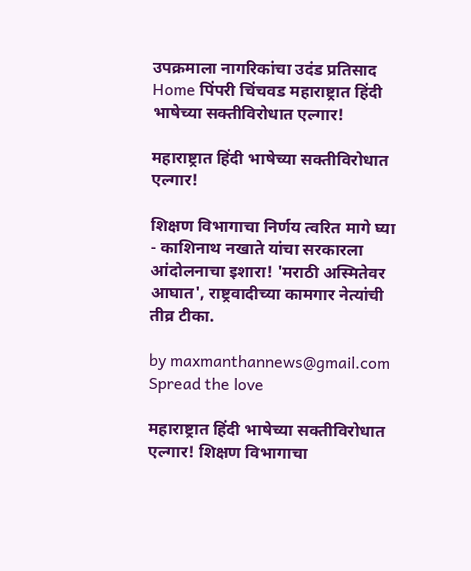उपक्रमाला नागरिकांचा उदंड प्रतिसाद
Home पिंपरी चिंचवड महाराष्ट्रात हिंदी भाषेच्या सक्तीविरोधात एल्गार!

महाराष्ट्रात हिंदी भाषेच्या सक्तीविरोधात एल्गार!

शिक्षण विभागाचा निर्णय त्वरित मागे घ्या - काशिनाथ नखाते यांचा सरकारला आंदोलनाचा इशारा! 'मराठी अस्मितेवर आघात', राष्ट्रवादीच्या कामगार नेत्यांची तीव्र टीका.

by maxmanthannews@gmail.com
Spread the love

महाराष्ट्रात हिंदी भाषेच्या सक्तीविरोधात एल्गार! शिक्षण विभागाचा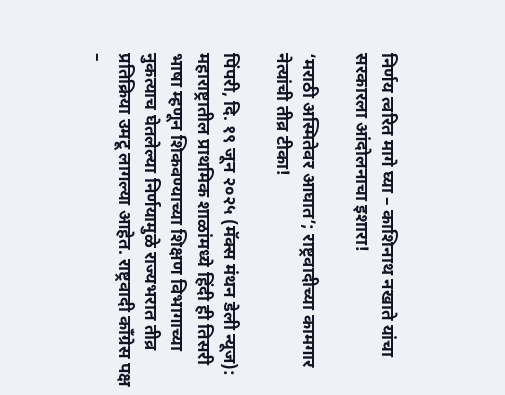निर्णय त्वरित मागे घ्या – काशिनाथ नखाते यांचा सरकारला आंदोलनाचा इशारा!

‘मराठी अस्मितेवर आघात’; राष्ट्रवादीच्या कामगार नेत्यांची तीव्र टीका!

पिंपरी, दि. १९ जून २०२५ (मॅक्स मंथन डेली न्यूज): महाराष्ट्रातील प्राथमिक शाळांमध्ये हिंदी ही तिसरी भाषा म्हणून शिकवण्याच्या शिक्षण विभागाच्या नुकत्याच घेतलेल्या निर्णयामुळे राज्यभरात तीव्र प्रतिक्रिया उमटू लागल्या आहेत. राष्ट्रवादी काँग्रेस पक्ष –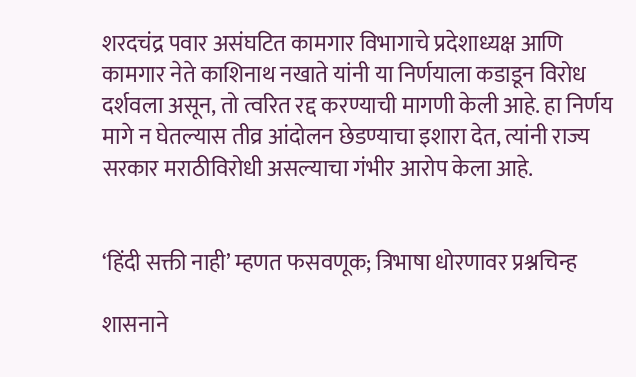शरदचंद्र पवार असंघटित कामगार विभागाचे प्रदेशाध्यक्ष आणि कामगार नेते काशिनाथ नखाते यांनी या निर्णयाला कडाडून विरोध दर्शवला असून, तो त्वरित रद्द करण्याची मागणी केली आहे. हा निर्णय मागे न घेतल्यास तीव्र आंदोलन छेडण्याचा इशारा देत, त्यांनी राज्य सरकार मराठीविरोधी असल्याचा गंभीर आरोप केला आहे.


‘हिंदी सक्ती नाही’ म्हणत फसवणूक; त्रिभाषा धोरणावर प्रश्नचिन्ह

शासनाने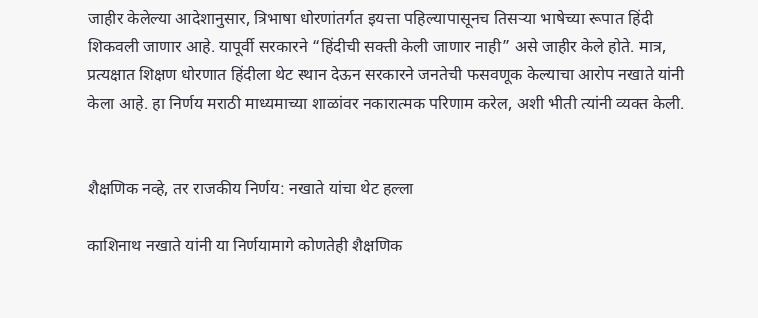जाहीर केलेल्या आदेशानुसार, त्रिभाषा धोरणांतर्गत इयत्ता पहिल्यापासूनच तिसऱ्या भाषेच्या रूपात हिंदी शिकवली जाणार आहे. यापूर्वी सरकारने “हिंदीची सक्ती केली जाणार नाही” असे जाहीर केले होते. मात्र, प्रत्यक्षात शिक्षण धोरणात हिंदीला थेट स्थान देऊन सरकारने जनतेची फसवणूक केल्याचा आरोप नखाते यांनी केला आहे. हा निर्णय मराठी माध्यमाच्या शाळांवर नकारात्मक परिणाम करेल, अशी भीती त्यांनी व्यक्त केली.


शैक्षणिक नव्हे, तर राजकीय निर्णय: नखाते यांचा थेट हल्ला

काशिनाथ नखाते यांनी या निर्णयामागे कोणतेही शैक्षणिक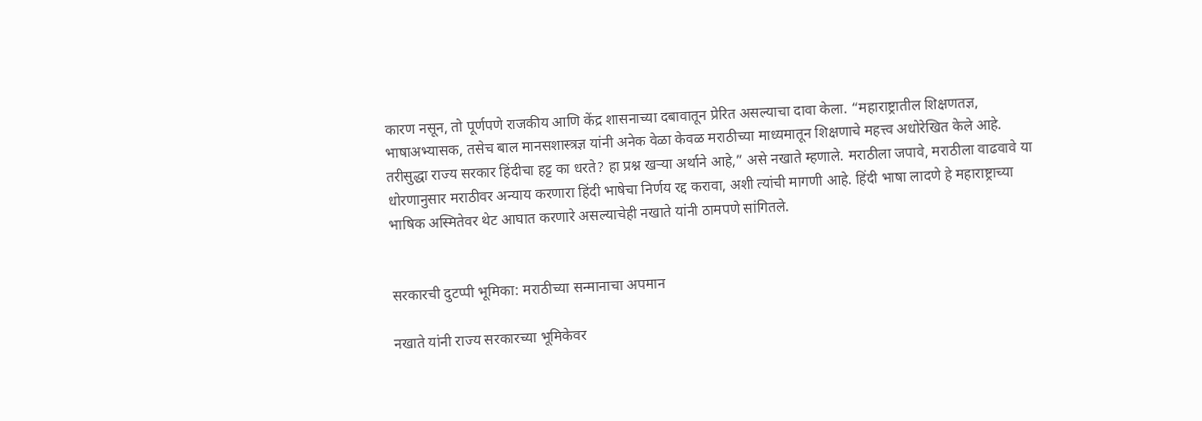कारण नसून, तो पूर्णपणे राजकीय आणि केंद्र शासनाच्या दबावातून प्रेरित असल्याचा दावा केला. “महाराष्ट्रातील शिक्षणतज्ञ, भाषाअभ्यासक, तसेच बाल मानसशास्त्रज्ञ यांनी अनेक वेळा केवळ मराठीच्या माध्यमातून शिक्षणाचे महत्त्व अधोरेखित केले आहे. तरीसुद्धा राज्य सरकार हिंदीचा हट्ट का धरते? हा प्रश्न खऱ्या अर्थाने आहे,” असे नखाते म्हणाले. मराठीला जपावे, मराठीला वाढवावे या धोरणानुसार मराठीवर अन्याय करणारा हिंदी भाषेचा निर्णय रद्द करावा, अशी त्यांची मागणी आहे. हिंदी भाषा लादणे हे महाराष्ट्राच्या भाषिक अस्मितेवर थेट आघात करणारे असल्याचेही नखाते यांनी ठामपणे सांगितले.


सरकारची दुटप्पी भूमिका: मराठीच्या सन्मानाचा अपमान

नखाते यांनी राज्य सरकारच्या भूमिकेवर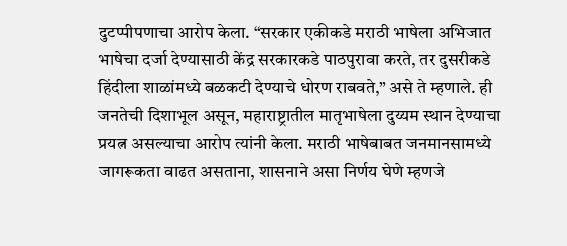दुटप्पीपणाचा आरोप केला. “सरकार एकीकडे मराठी भाषेला अभिजात भाषेचा दर्जा देण्यासाठी केंद्र सरकारकडे पाठपुरावा करते, तर दुसरीकडे हिंदीला शाळांमध्ये बळकटी देण्याचे धोरण राबवते,” असे ते म्हणाले. ही जनतेची दिशाभूल असून, महाराष्ट्रातील मातृभाषेला दुय्यम स्थान देण्याचा प्रयत्न असल्याचा आरोप त्यांनी केला. मराठी भाषेबाबत जनमानसामध्ये जागरूकता वाढत असताना, शासनाने असा निर्णय घेणे म्हणजे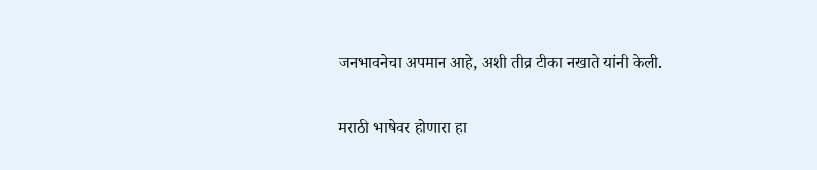जनभावनेचा अपमान आहे, अशी तीव्र टीका नखाते यांनी केली.

मराठी भाषेवर होणारा हा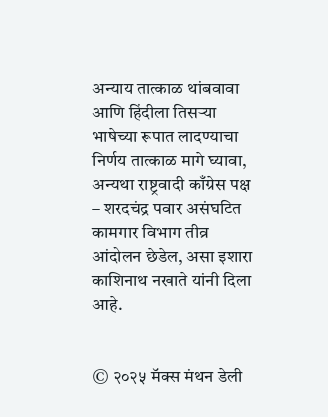अन्याय तात्काळ थांबवावा आणि हिंदीला तिसऱ्या भाषेच्या रूपात लादण्याचा निर्णय तात्काळ मागे घ्यावा, अन्यथा राष्ट्रवादी काँग्रेस पक्ष – शरदचंद्र पवार असंघटित कामगार विभाग तीव्र आंदोलन छेडेल, असा इशारा काशिनाथ नखाते यांनी दिला आहे.


© २०२५ मॅक्स मंथन डेली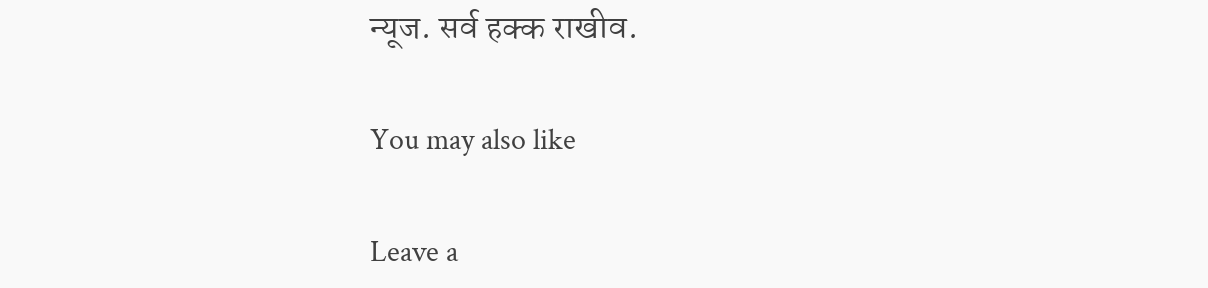न्यूज. सर्व हक्क राखीव.

You may also like

Leave a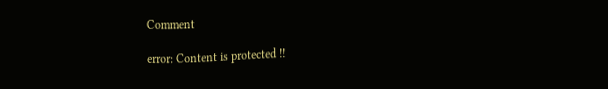Comment

error: Content is protected !!